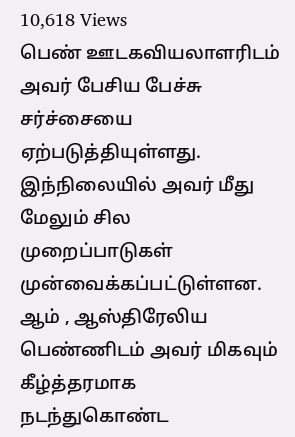10,618 Views
பெண் ஊடகவியலாளரிடம் அவர் பேசிய பேச்சு சர்ச்சையை ஏற்படுத்தியுள்ளது. இந்நிலையில் அவர் மீது மேலும் சில முறைப்பாடுகள் முன்வைக்கப்பட்டுள்ளன.
ஆம் , ஆஸ்திரேலிய பெண்ணிடம் அவர் மிகவும் கீழ்த்தரமாக நடந்துகொண்ட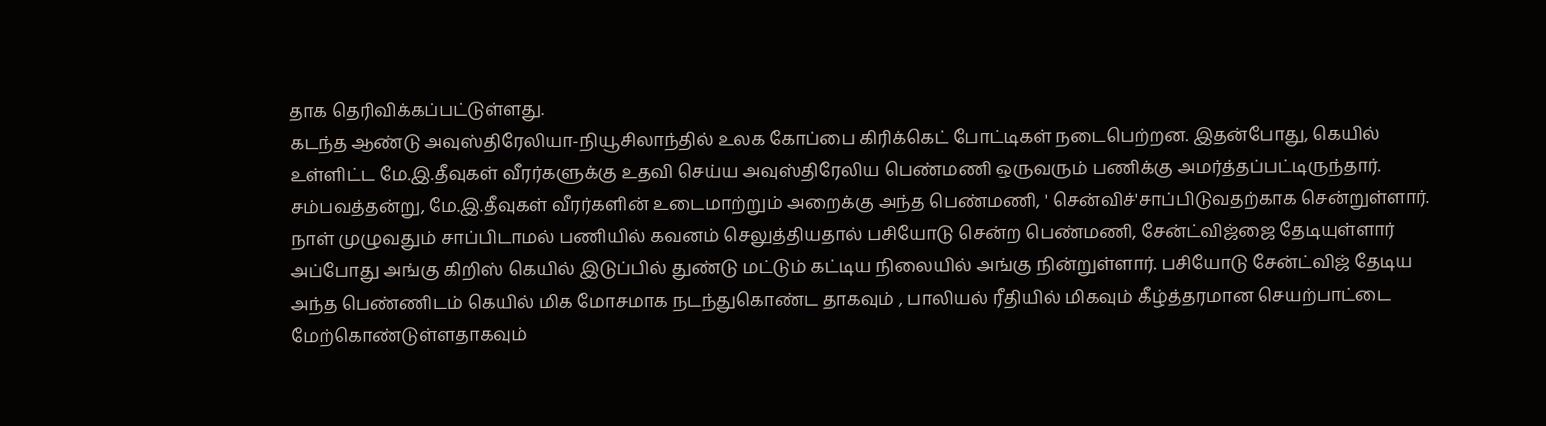தாக தெரிவிக்கப்பட்டுள்ளது.
கடந்த ஆண்டு அவுஸ்திரேலியா-நியூசிலாந்தில் உலக கோப்பை கிரிக்கெட் போட்டிகள் நடைபெற்றன. இதன்போது, கெயில் உள்ளிட்ட மே.இ.தீவுகள் வீரர்களுக்கு உதவி செய்ய அவுஸ்திரேலிய பெண்மணி ஒருவரும் பணிக்கு அமர்த்தப்பட்டிருந்தார்.
சம்பவத்தன்று, மே.இ.தீவுகள் வீரர்களின் உடைமாற்றும் அறைக்கு அந்த பெண்மணி, ' சென்விச்'சாப்பிடுவதற்காக சென்றுள்ளார். நாள் முழுவதும் சாப்பிடாமல் பணியில் கவனம் செலுத்தியதால் பசியோடு சென்ற பெண்மணி, சேன்ட்விஜ்ஜை தேடியுள்ளார்
அப்போது அங்கு கிறிஸ் கெயில் இடுப்பில் துண்டு மட்டும் கட்டிய நிலையில் அங்கு நின்றுள்ளார். பசியோடு சேன்ட்விஜ் தேடிய அந்த பெண்ணிடம் கெயில் மிக மோசமாக நடந்துகொண்ட தாகவும் , பாலியல் ரீதியில் மிகவும் கீழ்த்தரமான செயற்பாட்டை மேற்கொண்டுள்ளதாகவும்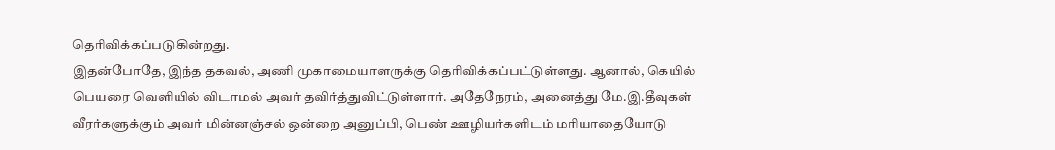தெரிவிக்கப்படுகின்றது.
இதன்போதே, இந்த தகவல், அணி முகாமையாளருக்கு தெரிவிக்கப்பட்டுள்ளது. ஆனால், கெயில் பெயரை வெளியில் விடாமல் அவர் தவிர்த்துவிட்டுள்ளார். அதேநேரம், அனைத்து மே.இ.தீவுகள் வீரர்களுக்கும் அவர் மின்னஞ்சல் ஒன்றை அனுப்பி, பெண் ஊழியர்களிடம் மரியாதையோடு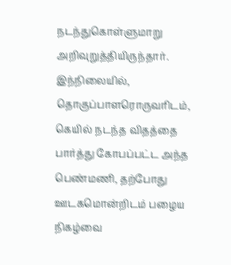நடந்துகொள்ளுமாறு அறிவுறுத்தியிருந்தார்.
இந்நிலையில், தொகுப்பாளரொருவரிடம், கெயில் நடந்த விதத்தை பார்த்து கோபப்பட்ட அந்த பெண்மணி, தற்போது ஊடகமொன்றிடம் பழைய நிகழ்வை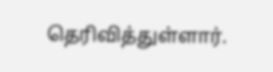தெரிவித்துள்ளார்.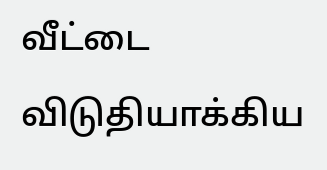வீட்டை விடுதியாக்கிய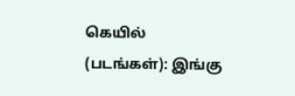கெயில் (படங்கள்): இங்கு